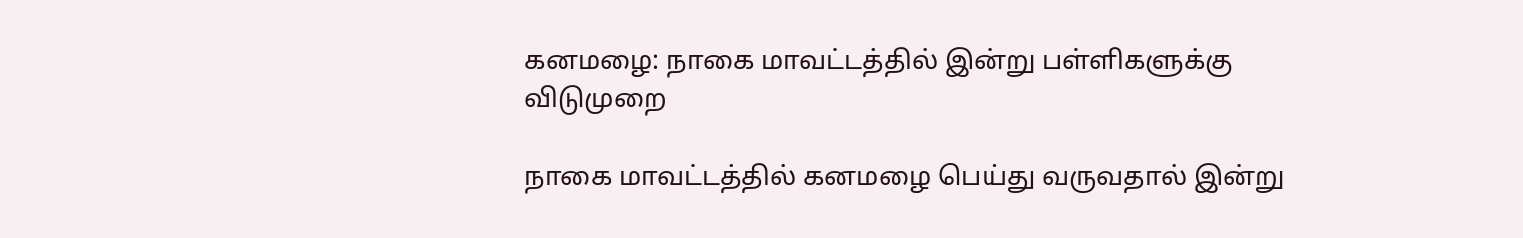கனமழை: நாகை மாவட்டத்தில் இன்று பள்ளிகளுக்கு விடுமுறை

நாகை மாவட்டத்தில் கனமழை பெய்து வருவதால் இன்று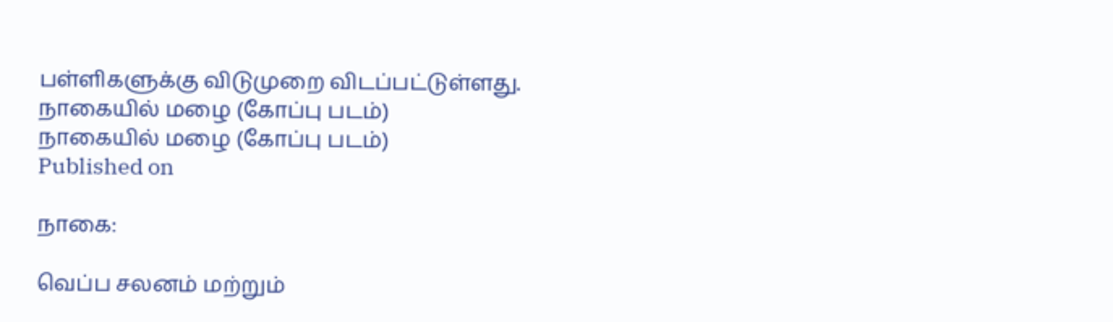பள்ளிகளுக்கு விடுமுறை விடப்பட்டுள்ளது.
நாகையில் மழை (கோப்பு படம்)
நாகையில் மழை (கோப்பு படம்)
Published on

நாகை:

வெப்ப சலனம் மற்றும்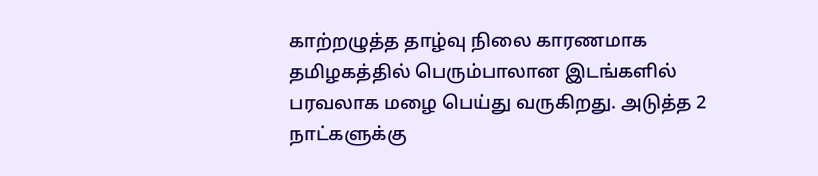காற்றழுத்த தாழ்வு நிலை காரணமாக தமிழகத்தில் பெரும்பாலான இடங்களில் பரவலாக மழை பெய்து வருகிறது. அடுத்த 2 நாட்களுக்கு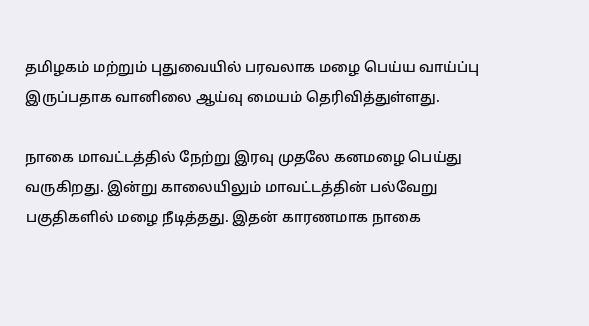தமிழகம் மற்றும் புதுவையில் பரவலாக மழை பெய்ய வாய்ப்பு இருப்பதாக வானிலை ஆய்வு மையம் தெரிவித்துள்ளது.

நாகை மாவட்டத்தில் நேற்று இரவு முதலே கனமழை பெய்து வருகிறது. இன்று காலையிலும் மாவட்டத்தின் பல்வேறு பகுதிகளில் மழை நீடித்தது. இதன் காரணமாக நாகை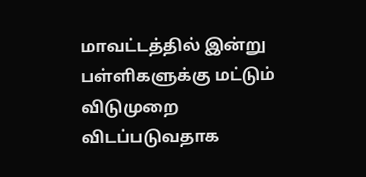மாவட்டத்தில் இன்று பள்ளிகளுக்கு மட்டும் விடுமுறை விடப்படுவதாக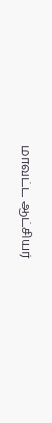மாவட்ட ஆட்சியர்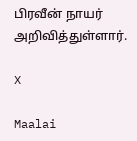பிரவீன் நாயர் அறிவித்துள்ளார்.

X

Maalai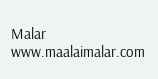Malar
www.maalaimalar.com